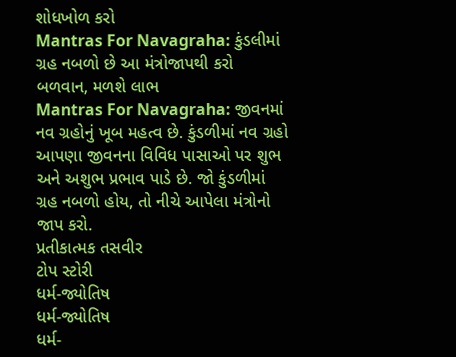શોધખોળ કરો
Mantras For Navagraha: કુંડલીમાં ગ્રહ નબળો છે આ મંત્રોજાપથી કરો બળવાન, મળશે લાભ
Mantras For Navagraha: જીવનમાં નવ ગ્રહોનું ખૂબ મહત્વ છે. કુંડળીમાં નવ ગ્રહો આપણા જીવનના વિવિધ પાસાઓ પર શુભ અને અશુભ પ્રભાવ પાડે છે. જો કુંડળીમાં ગ્રહ નબળો હોય, તો નીચે આપેલા મંત્રોનો જાપ કરો.
પ્રતીકાત્મક તસવીર
ટોપ સ્ટોરી
ધર્મ-જ્યોતિષ
ધર્મ-જ્યોતિષ
ધર્મ-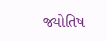જ્યોતિષ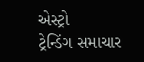એસ્ટ્રો
ટ્રેન્ડિંગ સમાચાર